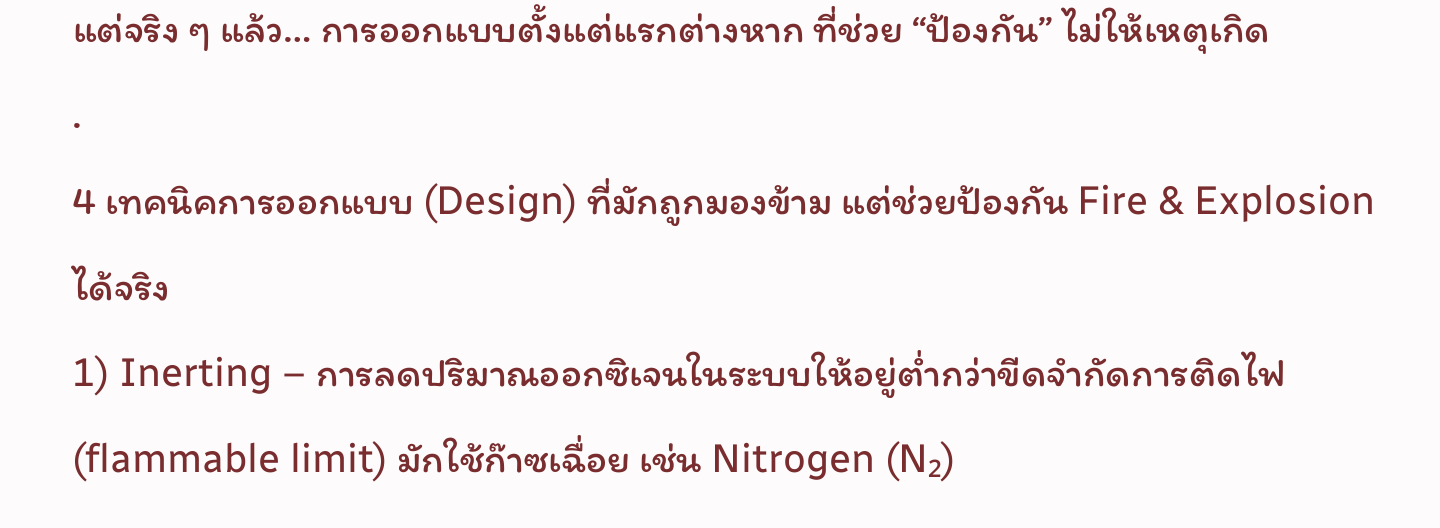แต่จริง ๆ แล้ว… การออกแบบตั้งแต่แรกต่างหาก ที่ช่วย “ป้องกัน” ไม่ให้เหตุเกิด
.
4 เทคนิคการออกแบบ (Design) ที่มักถูกมองข้าม แต่ช่วยป้องกัน Fire & Explosion ได้จริง
1) Inerting – การลดปริมาณออกซิเจนในระบบให้อยู่ต่ำกว่าขีดจำกัดการติดไฟ (flammable limit) มักใช้ก๊าซเฉื่อย เช่น Nitrogen (N₂)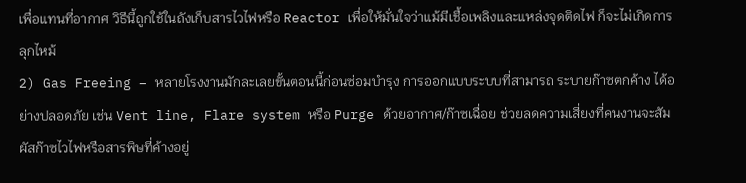เพื่อแทนที่อากาศ วิธีนี้ถูกใช้ในถังเก็บสารไวไฟหรือ Reactor เพื่อให้มั่นใจว่าแม้มีเชื้อเพลิงและแหล่งจุดติดไฟ ก็จะไม่เกิดการลุกไหม้
2) Gas Freeing – หลายโรงงานมักละเลยขั้นตอนนี้ก่อนซ่อมบำรุง การออกแบบระบบที่สามารถ ระบายก๊าซตกค้าง ได้อย่างปลอดภัย เช่น Vent line, Flare system หรือ Purge ด้วยอากาศ/ก๊าซเฉื่อย ช่วยลดความเสี่ยงที่คนงานจะสัมผัสก๊าซไวไฟหรือสารพิษที่ค้างอยู่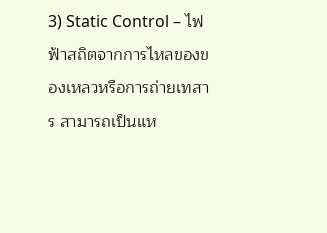3) Static Control – ไฟฟ้าสถิตจากการไหลของของเหลวหรือการถ่ายเทสาร สามารถเป็นแห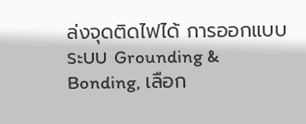ล่งจุดติดไฟได้ การออกแบบระบบ Grounding & Bonding, เลือก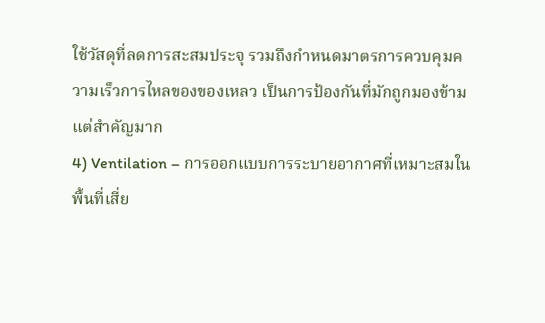ใช้วัสดุที่ลดการสะสมประจุ รวมถึงกำหนดมาตรการควบคุมความเร็วการไหลของของเหลว เป็นการป้องกันที่มักถูกมองข้ามแต่สำคัญมาก
4) Ventilation – การออกแบบการระบายอากาศที่เหมาะสมในพื้นที่เสี่ย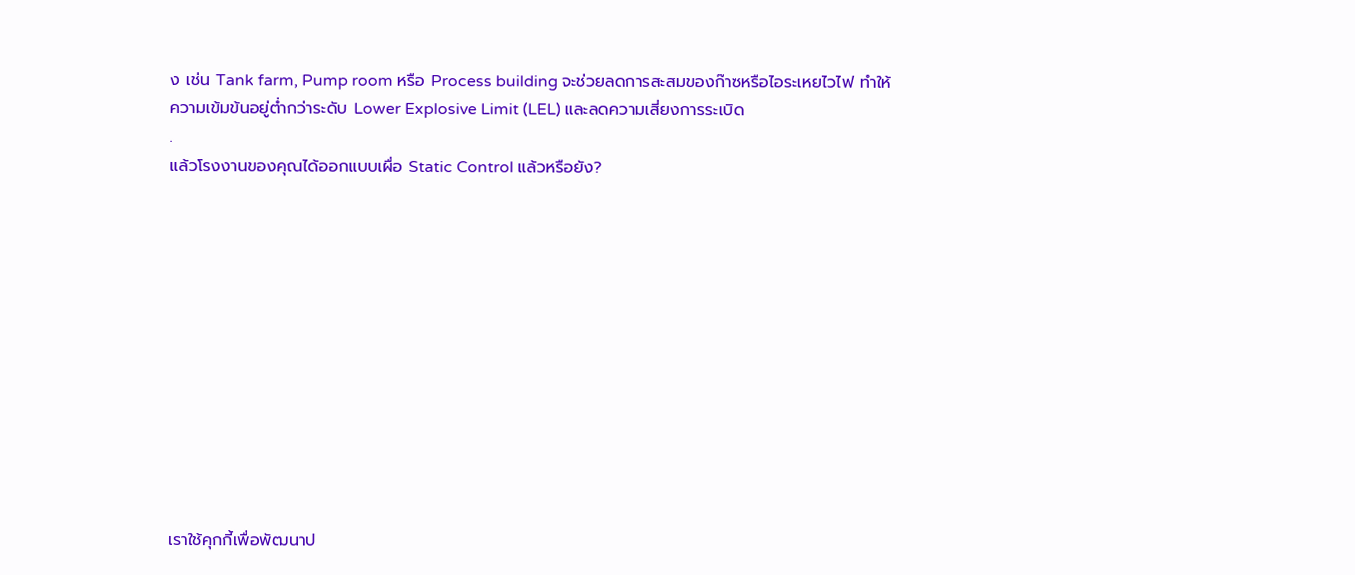ง เช่น Tank farm, Pump room หรือ Process building จะช่วยลดการสะสมของก๊าซหรือไอระเหยไวไฟ ทำให้ความเข้มข้นอยู่ต่ำกว่าระดับ Lower Explosive Limit (LEL) และลดความเสี่ยงการระเบิด
.
แล้วโรงงานของคุณได้ออกแบบเผื่อ Static Control แล้วหรือยัง?












เราใช้คุกกี้เพื่อพัฒนาป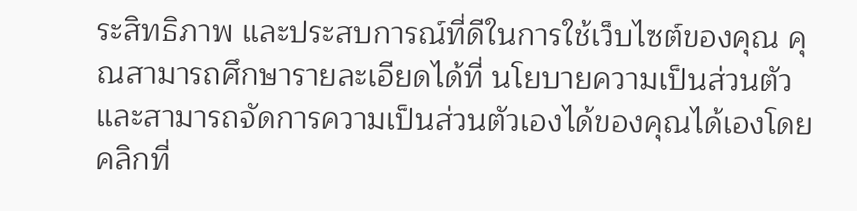ระสิทธิภาพ และประสบการณ์ที่ดีในการใช้เว็บไซต์ของคุณ คุณสามารถศึกษารายละเอียดได้ที่ นโยบายความเป็นส่วนตัว และสามารถจัดการความเป็นส่วนตัวเองได้ของคุณได้เองโดยคลิกที่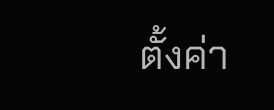ตั้งค่า